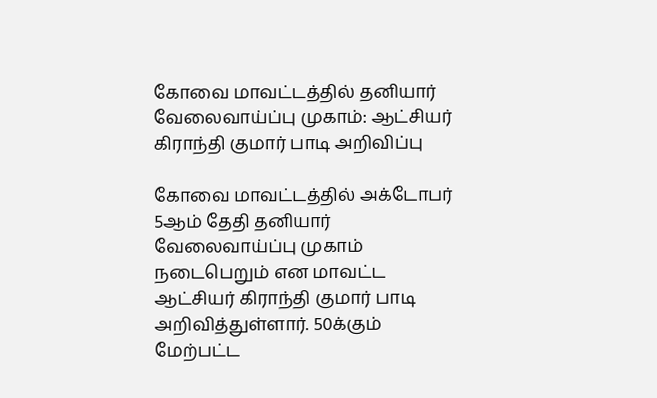கோவை மாவட்டத்தில் தனியார் வேலைவாய்ப்பு முகாம்: ஆட்சியர் கிராந்தி குமார் பாடி அறிவிப்பு

கோவை மாவட்டத்தில் அக்டோபர் 5ஆம் தேதி தனியார் வேலைவாய்ப்பு முகாம் நடைபெறும் என மாவட்ட ஆட்சியர் கிராந்தி குமார் பாடி அறிவித்துள்ளார். 50க்கும் மேற்பட்ட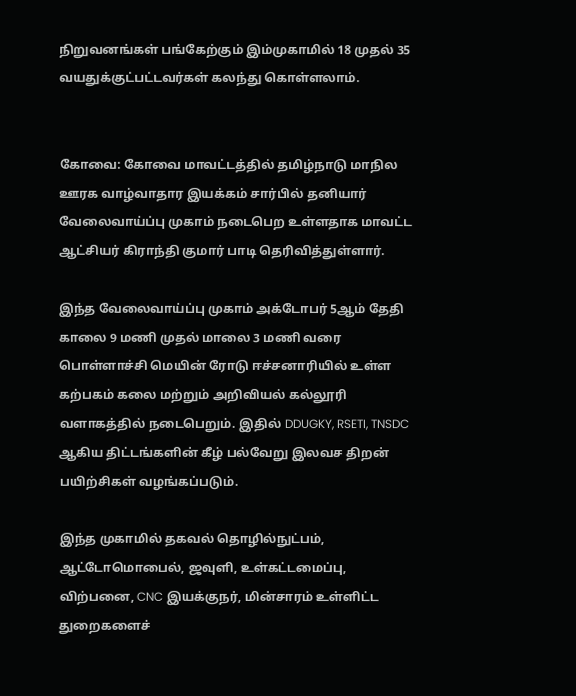நிறுவனங்கள் பங்கேற்கும் இம்முகாமில் 18 முதல் 35 வயதுக்குட்பட்டவர்கள் கலந்து கொள்ளலாம்.


கோவை: கோவை மாவட்டத்தில் தமிழ்நாடு மாநில ஊரக வாழ்வாதார இயக்கம் சார்பில் தனியார் வேலைவாய்ப்பு முகாம் நடைபெற உள்ளதாக மாவட்ட ஆட்சியர் கிராந்தி குமார் பாடி தெரிவித்துள்ளார்.

இந்த வேலைவாய்ப்பு முகாம் அக்டோபர் 5ஆம் தேதி காலை 9 மணி முதல் மாலை 3 மணி வரை பொள்ளாச்சி மெயின் ரோடு ஈச்சனாரியில் உள்ள கற்பகம் கலை மற்றும் அறிவியல் கல்லூரி வளாகத்தில் நடைபெறும். இதில் DDUGKY, RSETI, TNSDC ஆகிய திட்டங்களின் கீழ் பல்வேறு இலவச திறன் பயிற்சிகள் வழங்கப்படும்.

இந்த முகாமில் தகவல் தொழில்நுட்பம், ஆட்டோமொபைல், ஜவுளி, உள்கட்டமைப்பு, விற்பனை, CNC இயக்குநர், மின்சாரம் உள்ளிட்ட துறைகளைச்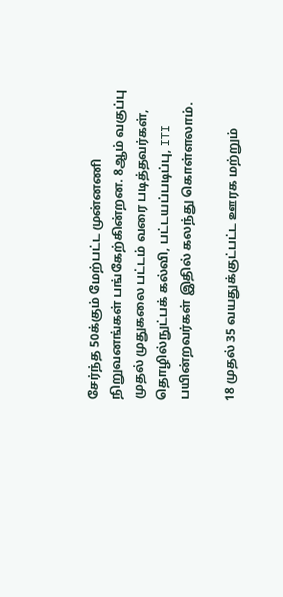சேர்ந்த 50க்கும் மேற்பட்ட முன்னணி நிறுவனங்கள் பங்கேற்கின்றன. 8ஆம் வகுப்பு முதல் முதுகலை பட்டம் வரை படித்தவர்கள், தொழில்நுட்பக் கல்வி, பட்டயப்படிப்பு, ITI பயின்றவர்கள் இதில் கலந்து கொள்ளலாம்.

18 முதல் 35 வயதுக்குட்பட்ட ஊரக மற்றும்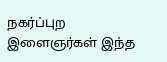நகர்ப்புற இளைஞர்கள் இந்த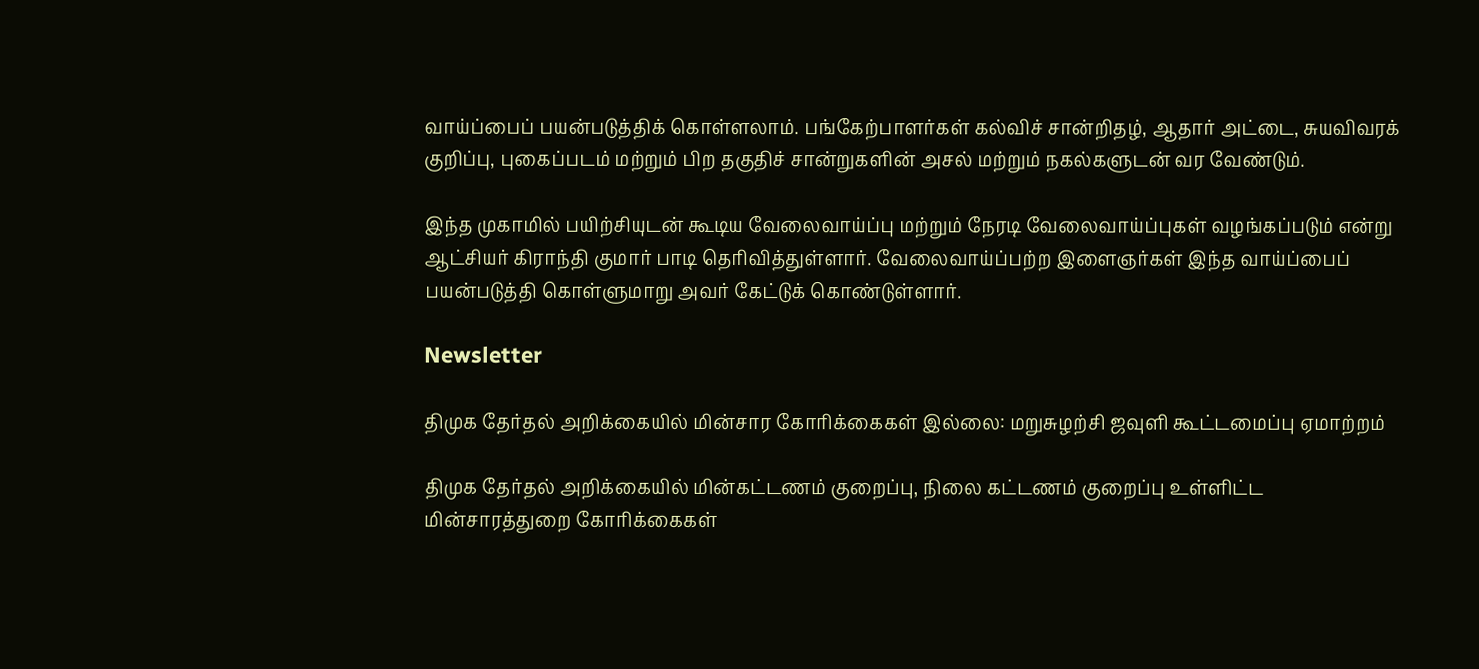வாய்ப்பைப் பயன்படுத்திக் கொள்ளலாம். பங்கேற்பாளர்கள் கல்விச் சான்றிதழ், ஆதார் அட்டை, சுயவிவரக் குறிப்பு, புகைப்படம் மற்றும் பிற தகுதிச் சான்றுகளின் அசல் மற்றும் நகல்களுடன் வர வேண்டும்.

இந்த முகாமில் பயிற்சியுடன் கூடிய வேலைவாய்ப்பு மற்றும் நேரடி வேலைவாய்ப்புகள் வழங்கப்படும் என்று ஆட்சியர் கிராந்தி குமார் பாடி தெரிவித்துள்ளார். வேலைவாய்ப்பற்ற இளைஞர்கள் இந்த வாய்ப்பைப் பயன்படுத்தி கொள்ளுமாறு அவர் கேட்டுக் கொண்டுள்ளார்.

Newsletter

திமுக தேர்தல் அறிக்கையில் மின்சார கோரிக்கைகள் இல்லை: மறுசுழற்சி ஜவுளி கூட்டமைப்பு ஏமாற்றம்

திமுக தேர்தல் அறிக்கையில் மின்கட்டணம் குறைப்பு, நிலை கட்டணம் குறைப்பு உள்ளிட்ட மின்சாரத்துறை கோரிக்கைகள்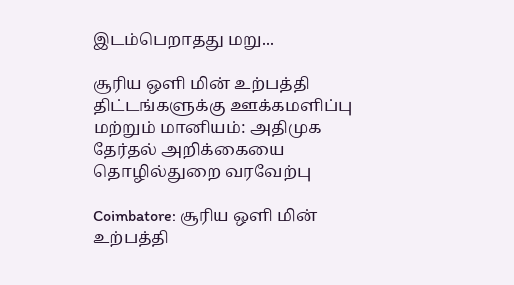இடம்பெறாதது மறு...

சூரிய ஒளி மின் உற்பத்தி திட்டங்களுக்கு ஊக்கமளிப்பு மற்றும் மானியம்: அதிமுக தேர்தல் அறிக்கையை தொழில்துறை வரவேற்பு

Coimbatore: சூரிய ஒளி மின் உற்பத்தி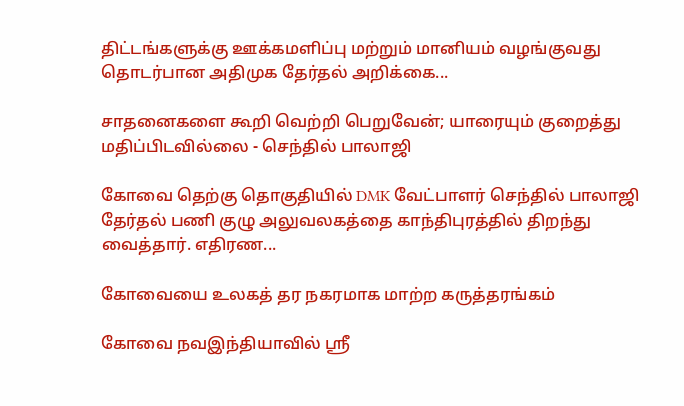திட்டங்களுக்கு ஊக்கமளிப்பு மற்றும் மானியம் வழங்குவது தொடர்பான அதிமுக தேர்தல் அறிக்கை...

சாதனைகளை கூறி வெற்றி பெறுவேன்; யாரையும் குறைத்து மதிப்பிடவில்லை - செந்தில் பாலாஜி

கோவை தெற்கு தொகுதியில் DMK வேட்பாளர் செந்தில் பாலாஜி தேர்தல் பணி குழு அலுவலகத்தை காந்திபுரத்தில் திறந்து வைத்தார். எதிரண...

கோவையை உலகத் தர நகரமாக மாற்ற கருத்தரங்கம்

கோவை நவஇந்தியாவில் ஸ்ரீ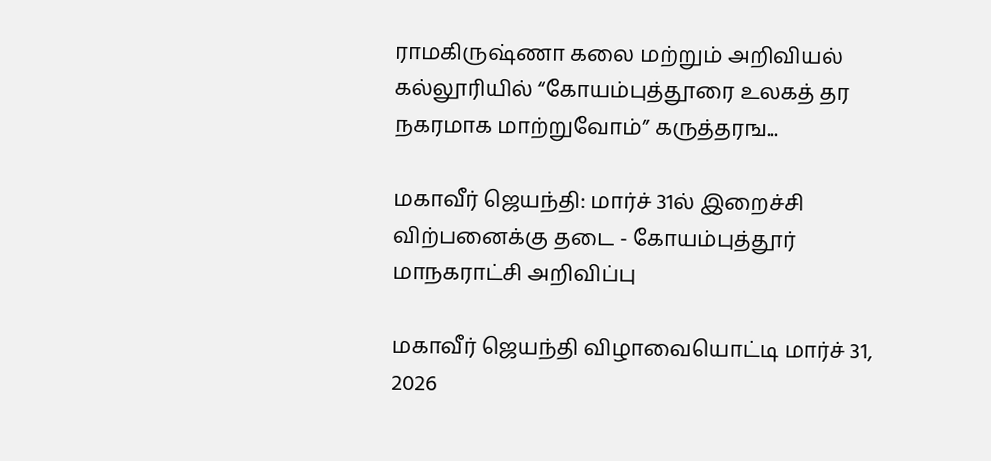ராமகிருஷ்ணா கலை மற்றும் அறிவியல் கல்லூரியில் “கோயம்புத்தூரை உலகத் தர நகரமாக மாற்றுவோம்” கருத்தரங...

மகாவீர் ஜெயந்தி: மார்ச் 31ல் இறைச்சி விற்பனைக்கு தடை - கோயம்புத்தூர் மாநகராட்சி அறிவிப்பு

மகாவீர் ஜெயந்தி விழாவையொட்டி மார்ச் 31, 2026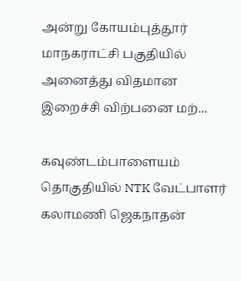அன்று கோயம்புத்தூர் மாநகராட்சி பகுதியில் அனைத்து விதமான இறைச்சி விற்பனை மற்...

கவுண்டம்பாளையம் தொகுதியில் NTK வேட்பாளர் கலாமணி ஜெகநாதன்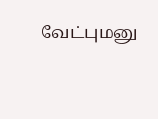வேட்புமனு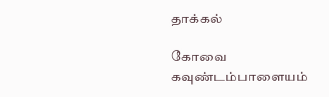தாக்கல்

கோவை கவுண்டம்பாளையம்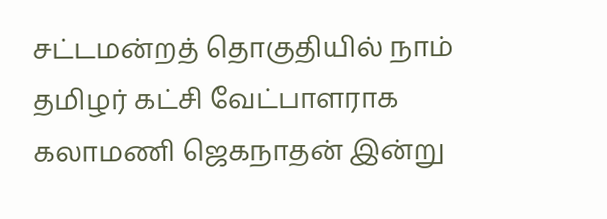சட்டமன்றத் தொகுதியில் நாம் தமிழர் கட்சி வேட்பாளராக கலாமணி ஜெகநாதன் இன்று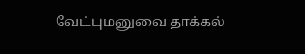வேட்புமனுவை தாக்கல்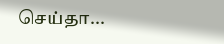செய்தா...